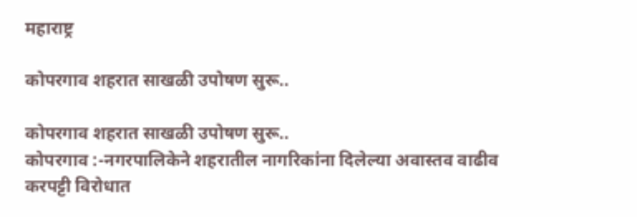महाराष्ट्र

कोपरगाव शहरात साखळी उपोषण सुरू..

कोपरगाव शहरात साखळी उपोषण सुरू..
कोपरगाव :-नगरपालिकेने शहरातील नागरिकांना दिलेल्या अवास्तव वाढीव करपट्टी विरोधात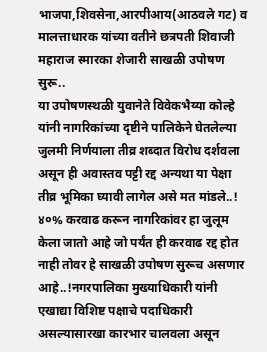भाजपा,शिवसेना,आरपीआय(आठवले गट) व मालत्ताधारक यांच्या वतीने छत्रपती शिवाजी महाराज स्मारका शेजारी साखळी उपोषण सुरू..
या उपोषणस्थळी युवानेते विवेकभैय्या कोल्हे यांनी नागरिकांच्या दृष्टीने पालिकेने घेतलेल्या जुलमी निर्णयाला तीव्र शब्दात विरोध दर्शवला असून ही अवास्तव पट्टी रद्द अन्यथा या पेक्षा तीव्र भूमिका घ्यावी लागेल असे मत मांडले..!
४०% करवाढ करून नागरिकांवर हा जुलूम केला जातो आहे जो पर्यंत ही करवाढ रद्द होत नाही तोवर हे साखळी उपोषण सुरूच असणार आहे..!नगरपालिका मुख्याधिकारी यांनी एखाद्या विशिष्ट पक्षाचे पदाधिकारी असल्यासारखा कारभार चालवला असून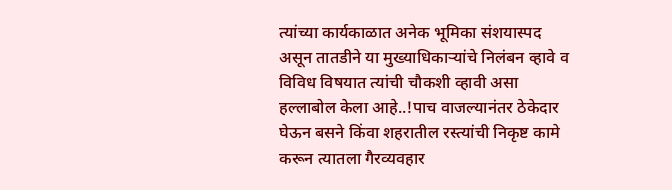त्यांच्या कार्यकाळात अनेक भूमिका संशयास्पद असून तातडीने या मुख्याधिकाऱ्यांचे निलंबन व्हावे व विविध विषयात त्यांची चौकशी व्हावी असा हल्लाबोल केला आहे..!पाच वाजल्यानंतर ठेकेदार घेऊन बसने किंवा शहरातील रस्त्यांची निकृष्ट कामे करून त्यातला गैरव्यवहार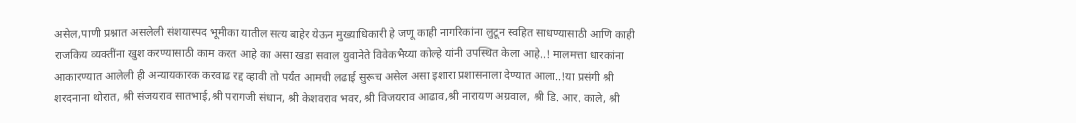असेल,पाणी प्रश्नात असलेली संशयास्पद भूमीका यातील सत्य बाहेर येऊन मुख्याधिकारी हे जणू काही नागरिकांना लुटून स्वहित साधण्यासाठी आणि काही राजकिय व्यक्तींना खुश करण्यासाठी काम करत आहे का असा खडा सवाल युवानेते विवेकभैय्या कोल्हे यांनी उपस्थित केला आहे..! मालमत्ता धारकांना आकारण्यात आलेली ही अन्यायकारक करवाढ रद्द व्हावी तो पर्यंत आमची लढाई सुरूच असेल असा इशारा प्रशासनाला देण्यात आला..!या प्रसंगी श्री शरदनाना थोरात, श्री संजयराव सातभाई,श्री परागजी संधान, श्री केशवराव भवर, श्री विजयराव आढाव,श्री नारायण अग्रवाल, श्री डि. आर. काले, श्री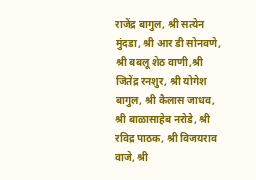राजेंद्र बागुल, श्री सत्येन मुंदडा, श्री आर डी सोनवणे, श्री बबलू शेठ वाणी,श्री जितेंद्र रनशुर, श्री योगेश बागुल, श्री कैलास जाधव, श्री बाळासाहेब नरोडे, श्री रविद्र पाठक, श्री विजयराव वाजे, श्री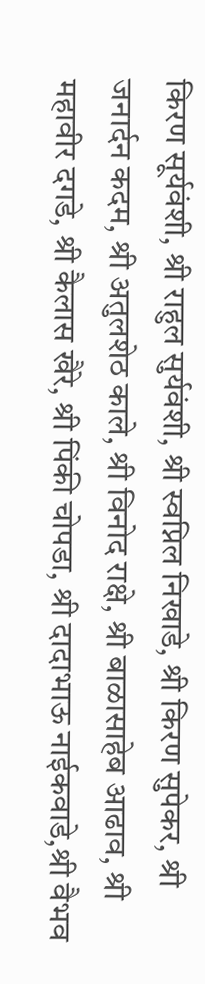किरण सूर्यवंशी, श्री राहुल सुर्यवंशी, श्री स्वप्निल निखाडे, श्री किरण सुपेकर, श्री जनार्दन कदम, श्री अतुलशेठ काले, श्री विनोद राक्षे, श्री बाळासाहेब आढाव, श्री महावीर दगडे, श्री कैलास खैरे, श्री पिंकी चोपडा, श्री दादाभाऊ नाईकवाडे,श्री वैभव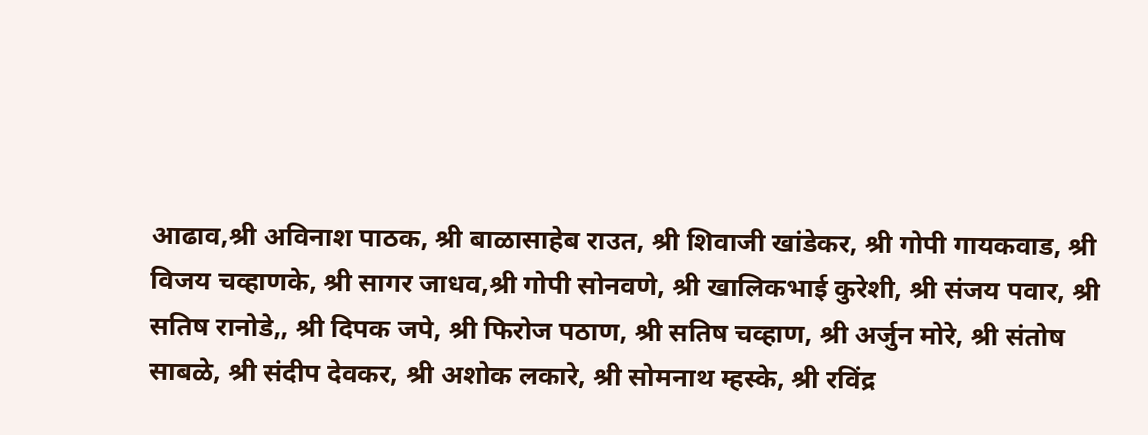आढाव,श्री अविनाश पाठक, श्री बाळासाहेब राउत, श्री शिवाजी खांडेकर, श्री गोपी गायकवाड, श्री विजय चव्हाणके, श्री सागर जाधव,श्री गोपी सोनवणे, श्री खालिकभाई कुरेशी, श्री संजय पवार, श्री सतिष रानोडे,, श्री दिपक जपे, श्री फिरोज पठाण, श्री सतिष चव्हाण, श्री अर्जुन मोरे, श्री संतोष साबळे, श्री संदीप देवकर, श्री अशोक लकारे, श्री सोमनाथ म्हस्के, श्री रविंद्र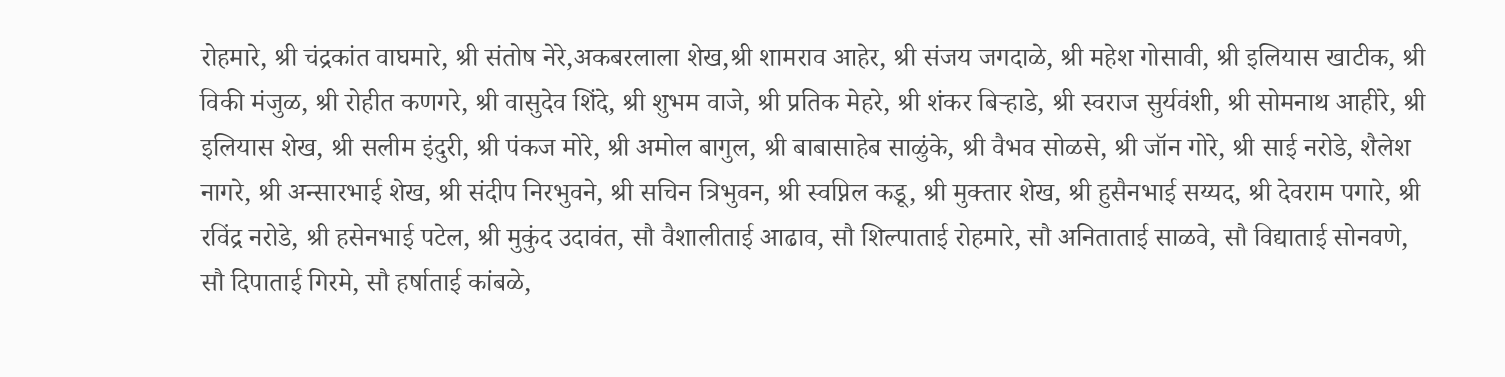रोहमारे, श्री चंद्रकांत वाघमारे, श्री संतोष नेरे,अकबरलाला शेख,श्री शामराव आहेर, श्री संजय जगदाळे, श्री महेश गोसावी, श्री इलियास खाटीक, श्री विकी मंजुळ, श्री रोहीत कणगरे, श्री वासुदेव शिंदे, श्री शुभम वाजे, श्री प्रतिक मेहरे, श्री शंकर बिऱ्हाडे, श्री स्वराज सुर्यवंशी, श्री सोमनाथ आहीरे, श्री इलियास शेख, श्री सलीम इंदुरी, श्री पंकज मोरे, श्री अमोल बागुल, श्री बाबासाहेब साळुंके, श्री वैभव सोळसे, श्री जॉन गोरे, श्री साई नरोडे, शैलेश नागरे, श्री अन्सारभाई शेख, श्री संदीप निरभुवने, श्री सचिन त्रिभुवन, श्री स्वप्निल कडू, श्री मुक्तार शेख, श्री हुसैनभाई सय्यद, श्री देवराम पगारे, श्री रविंद्र नरोडे, श्री हसेनभाई पटेल, श्री मुकुंद उदावंत, सौ वैशालीताई आढाव, सौ शिल्पाताई रोहमारे, सौ अनिताताई साळवे, सौ विद्याताई सोनवणे, सौ दिपाताई गिरमे, सौ हर्षाताई कांबळे,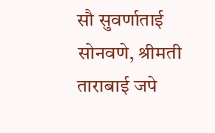सौ सुवर्णाताई सोनवणे, श्रीमती ताराबाई जपे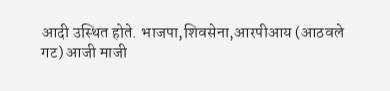आदी उस्थित होते. भाजपा,शिवसेना,आरपीआय (आठवले गट) आजी माजी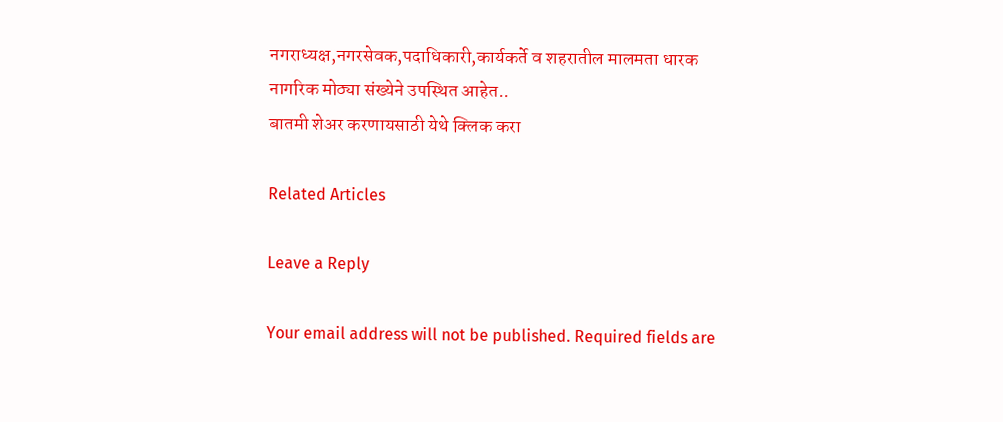नगराध्यक्ष,नगरसेवक,पदाधिकारी,कार्यकर्ते व शहरातील मालमता धारक नागरिक मोठ्या संख्येने उपस्थित आहेत..
बातमी शेअर करणायसाठी येथे क्लिक करा

Related Articles

Leave a Reply

Your email address will not be published. Required fields are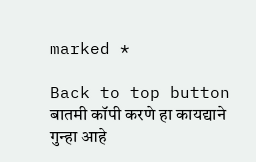marked *

Back to top button
बातमी कॉपी करणे हा कायद्याने गुन्हा आहे